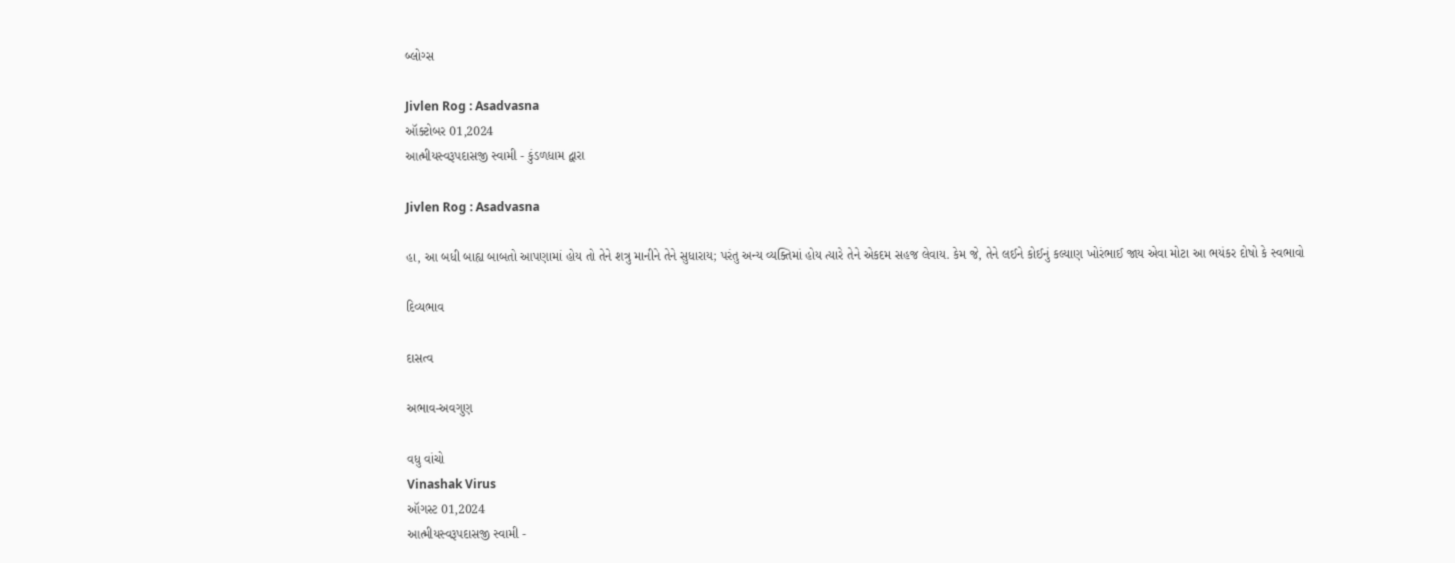બ્લોગ્સ

Jivlen Rog : Asadvasna
ઑક્ટોબર 01,2024
આત્મીયસ્વરૂપદાસજી સ્વામી - કુંડળધામ દ્વારા

Jivlen Rog : Asadvasna

હા, આ બધી બાહ્ય બાબતો આપણામાં હોય તો તેને શત્રુ માનીને તેને સુધારાય; પરંતુ અન્ય વ્યક્તિમાં હોય ત્યારે તેને એકદમ સહજ લેવાય. કેમ જે, તેને લઈને કોઈનું કલ્યાણ ખોરંભાઈ જાય એવા મોટા આ ભયંકર દોષો કે સ્વભાવો

દિવ્યભાવ

દાસત્વ

અભાવ-અવગુણ

વધુ વાંચો
Vinashak Virus
ઑગસ્ટ 01,2024
આત્મીયસ્વરૂપદાસજી સ્વામી -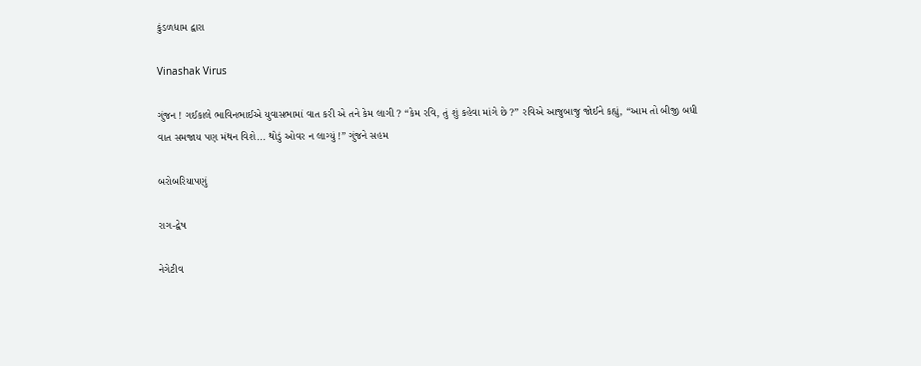કુંડળધામ દ્વારા

Vinashak Virus

ગુંજન ! ગઈકાલે ભાવિનભાઈએ યુવાસભામાં વાત કરી એ તને કેમ લાગી ? “કેમ રવિ, તું શું કહેવા માંગે છે ?” રવિએ આજુબાજુ જોઈને કહ્યું, “આમ તો બીજી બધી વાત સમજાય પણ મંથન વિશે... થોડું ઓવર ન લાગ્યું !” ગુંજને સહમ

બરોબરિયાપણું

રાગ-દ્વેષ

નેગેટીવ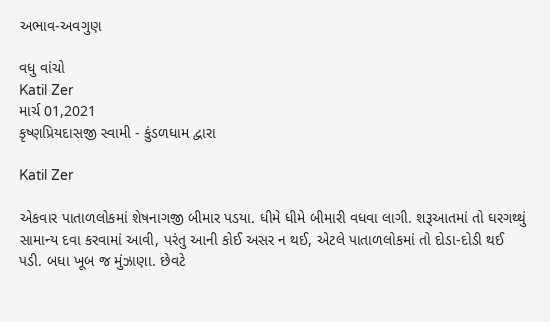અભાવ-અવગુણ

વધુ વાંચો
Katil Zer
માર્ચ 01,2021
કૃષ્ણપ્રિયદાસજી સ્વામી - કુંડળધામ દ્વારા

Katil Zer

એકવાર પાતાળલોકમાં શેષનાગજી બીમાર પડયા. ધીમે ધીમે બીમારી વધવા લાગી. શરૂઆતમાં તો ઘરગથ્થું સામાન્ય દવા કરવામાં આવી, પરંતુ આની કોઈ અસર ન થઈ, એટલે પાતાળલોકમાં તો દોડા-દોડી થઈ પડી. બધા ખૂબ જ મુંઝાણા. છેવટે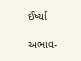ઈર્ષ્યા

અભાવ-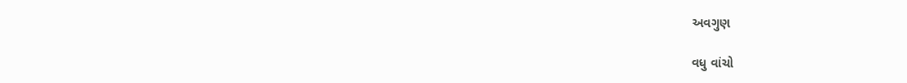અવગુણ

વધુ વાંચો